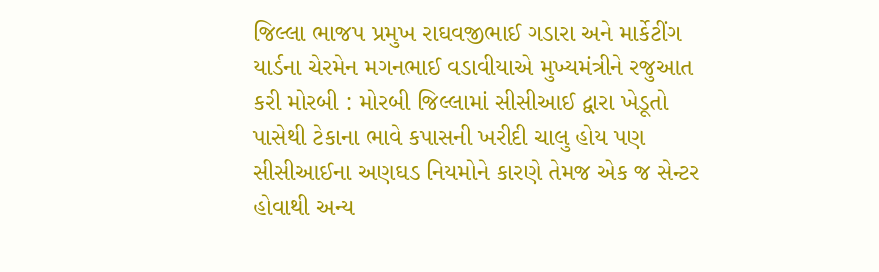જિલ્લા ભાજપ પ્રમુખ રાઘવજીભાઈ ગડારા અને માર્કેટીંગ યાર્ડના ચેરમેન મગનભાઈ વડાવીયાએ મુખ્યમંત્રીને રજુઆત કરી મોરબી : મોરબી જિલ્લામાં સીસીઆઈ દ્વારા ખેડૂતો પાસેથી ટેકાના ભાવે કપાસની ખરીદી ચાલુ હોય પણ સીસીઆઈના અણઘડ નિયમોને કારણે તેમજ એક જ સેન્ટર હોવાથી અન્ય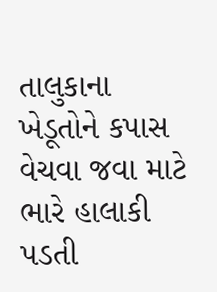તાલુકાના ખેડૂતોને કપાસ વેચવા જવા માટે ભારે હાલાકી પડતી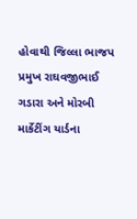હોવાથી જિલ્લા ભાજપ પ્રમુખ રાઘવજીભાઈ ગડારા અને મોરબી માર્કેટીંગ યાર્ડના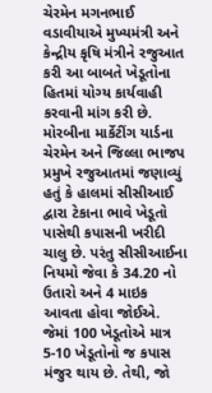ચેરમેન મગનભાઈ વડાવીયાએ મુખ્યમંત્રી અને કેન્દ્રીય કૃષિ મંત્રીને રજુઆત કરી આ બાબતે ખેડૂતોના હિતમાં યોગ્ય કાર્યવાહી કરવાની માંગ કરી છે. મોરબીના માર્કેટીંગ યાર્ડના ચેરમેન અને જિલ્લા ભાજપ પ્રમુખે રજુઆતમાં જણાવ્યું હતું કે હાલમાં સીસીઆઈ દ્વારા ટેકાના ભાવે ખેડૂતો પાસેથી કપાસની ખરીદી ચાલુ છે. પરંતુ સીસીઆઈના નિયમો જેવા કે 34.20 નો ઉતારો અને 4 માઇક આવતા હોવા જોઈએ. જેમાં 100 ખેડૂતોએ માત્ર 5-10 ખેડૂતોનો જ કપાસ મંજુર થાય છે. તેથી, જો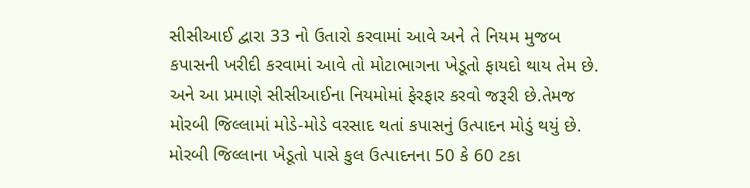સીસીઆઈ દ્વારા 33 નો ઉતારો કરવામાં આવે અને તે નિયમ મુજબ કપાસની ખરીદી કરવામાં આવે તો મોટાભાગના ખેડૂતો ફાયદો થાય તેમ છે. અને આ પ્રમાણે સીસીઆઈના નિયમોમાં ફેરફાર કરવો જરૂરી છે.તેમજ મોરબી જિલ્લામાં મોડે-મોડે વરસાદ થતાં કપાસનું ઉત્પાદન મોડું થયું છે. મોરબી જિલ્લાના ખેડૂતો પાસે કુલ ઉત્પાદનના 50 કે 60 ટકા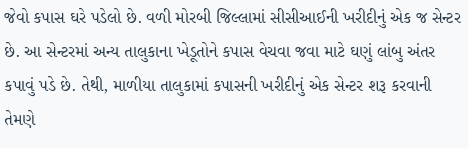જેવો કપાસ ઘરે પડેલો છે. વળી મોરબી જિલ્લામાં સીસીઆઈની ખરીદીનું એક જ સેન્ટર છે. આ સેન્ટરમાં અન્ય તાલુકાના ખેડૂતોને કપાસ વેચવા જવા માટે ઘણું લાંબુ અંતર કપાવું પડે છે. તેથી, માળીયા તાલુકામાં કપાસની ખરીદીનું એક સેન્ટર શરૂ કરવાની તેમણે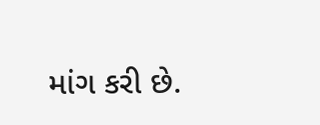માંગ કરી છે.